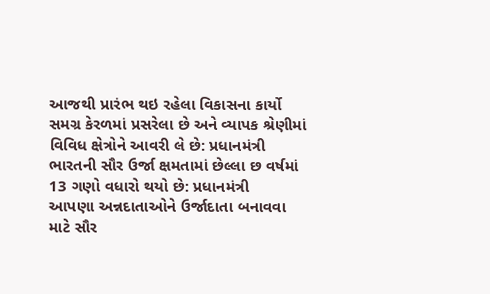આજથી પ્રારંભ થઇ રહેલા વિકાસના કાર્યો સમગ્ર કેરળમાં પ્રસરેલા છે અને વ્યાપક શ્રેણીમાં વિવિધ ક્ષેત્રોને આવરી લે છે: પ્રધાનમંત્રી
ભારતની સૌર ઉર્જા ક્ષમતામાં છેલ્લા છ વર્ષમાં 13 ગણો વધારો થયો છે: પ્રધાનમંત્રી
આપણા અન્નદાતાઓને ઉર્જાદાતા બનાવવા માટે સૌર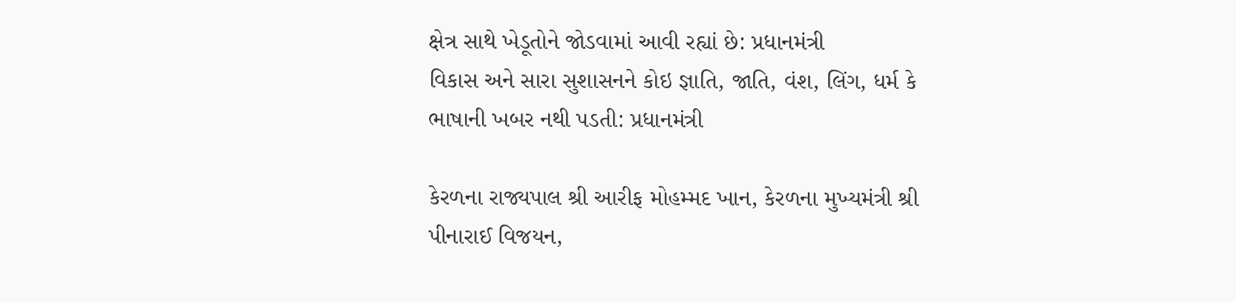ક્ષેત્ર સાથે ખેડૂતોને જોડવામાં આવી રહ્યાં છે: પ્રધાનમંત્રી
વિકાસ અને સારા સુશાસનને કોઇ જ્ઞાતિ, જાતિ, વંશ, લિંગ, ધર્મ કે ભાષાની ખબર નથી પડતી: પ્રધાનમંત્રી

કેરળના રાજ્યપાલ શ્રી આરીફ મોહમ્મદ ખાન, કેરળના મુખ્યમંત્રી શ્રી પીનારાઈ વિજયન,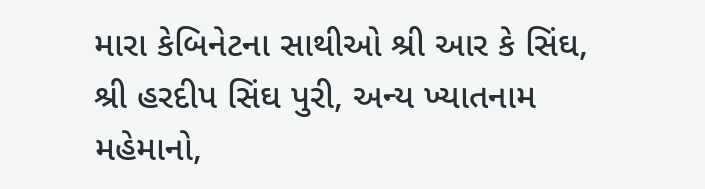મારા કેબિનેટના સાથીઓ શ્રી આર કે સિંઘ, શ્રી હરદીપ સિંઘ પુરી, અન્ય ખ્યાતનામ મહેમાનો,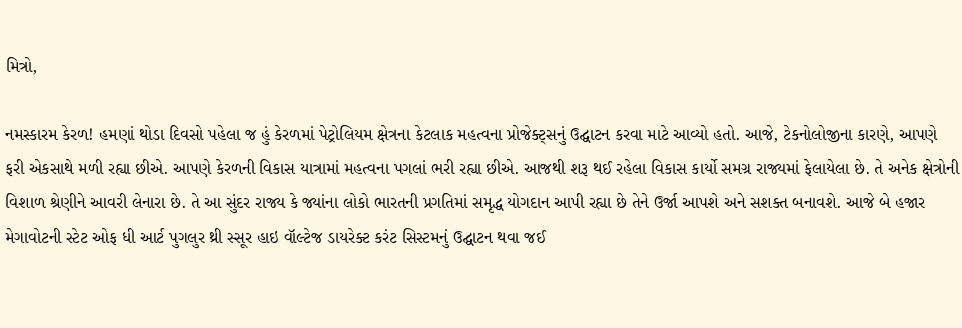મિત્રો,

નમસ્કારમ કેરળ! હમણાં થોડા દિવસો પહેલા જ હું કેરળમાં પેટ્રોલિયમ ક્ષેત્રના કેટલાક મહત્વના પ્રોજેક્ટ્સનું ઉદ્ઘાટન કરવા માટે આવ્યો હતો. આજે, ટેકનોલોજીના કારણે, આપણે ફરી એકસાથે મળી રહ્યા છીએ. આપણે કેરળની વિકાસ યાત્રામાં મહત્વના પગલાં ભરી રહ્યા છીએ. આજથી શરૂ થઈ રહેલા વિકાસ કાર્યો સમગ્ર રાજ્યમાં ફેલાયેલા છે. તે અનેક ક્ષેત્રોની વિશાળ શ્રેણીને આવરી લેનારા છે. તે આ સુંદર રાજ્ય કે જ્યાંના લોકો ભારતની પ્રગતિમાં સમૃદ્ધ યોગદાન આપી રહ્યા છે તેને ઉર્જા આપશે અને સશક્ત બનાવશે. આજે બે હજાર મેગાવોટની સ્ટેટ ઓફ ધી આર્ટ પુગલુર થ્રી સ્સૂર હાઇ વૉલ્ટેજ ડાયરેક્ટ કરંટ સિસ્ટમનું ઉદ્ઘાટન થવા જઈ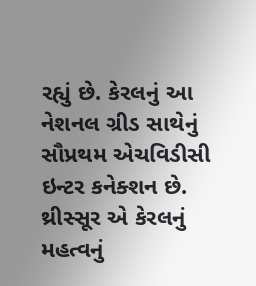રહ્યું છે. કેરલનું આ નેશનલ ગ્રીડ સાથેનું સૌપ્રથમ એચવિડીસી ઇન્ટર કનેક્શન છે. થ્રીસ્સૂર એ કેરલનું મહત્વનું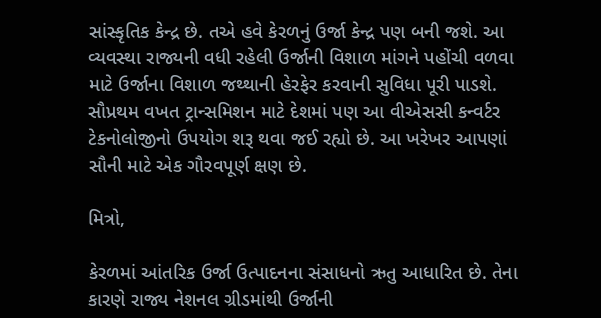સાંસ્કૃતિક કેન્દ્ર છે. તએ હવે કેરળનું ઉર્જા કેન્દ્ર પણ બની જશે. આ વ્યવસ્થા રાજ્યની વધી રહેલી ઉર્જાની વિશાળ માંગને પહોંચી વળવા માટે ઉર્જાના વિશાળ જથ્થાની હેરફેર કરવાની સુવિધા પૂરી પાડશે. સૌપ્રથમ વખત ટ્રાન્સમિશન માટે દેશમાં પણ આ વીએસસી કન્વર્ટર ટેકનોલોજીનો ઉપયોગ શરૂ થવા જઈ રહ્યો છે. આ ખરેખર આપણાં સૌની માટે એક ગૌરવપૂર્ણ ક્ષણ છે.

મિત્રો,

કેરળમાં આંતરિક ઉર્જા ઉત્પાદનના સંસાધનો ઋતુ આધારિત છે. તેના કારણે રાજ્ય નેશનલ ગ્રીડમાંથી ઉર્જાની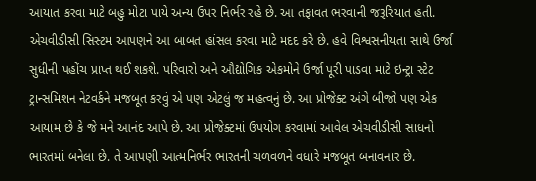આયાત કરવા માટે બહુ મોટા પાયે અન્ય ઉપર નિર્ભર રહે છે. આ તફાવત ભરવાની જરૂરિયાત હતી. એચવીડીસી સિસ્ટમ આપણને આ બાબત હાંસલ કરવા માટે મદદ કરે છે. હવે વિશ્વસનીયતા સાથે ઉર્જા સુધીની પહોંચ પ્રાપ્ત થઈ શકશે. પરિવારો અને ઔદ્યોગિક એકમોને ઉર્જા પૂરી પાડવા માટે ઇન્ટ્રા સ્ટેટ ટ્રાન્સમિશન નેટવર્કને મજબૂત કરવું એ પણ એટલું જ મહત્વનું છે. આ પ્રોજેક્ટ અંગે બીજો પણ એક આયામ છે કે જે મને આનંદ આપે છે. આ પ્રોજેક્ટમાં ઉપયોગ કરવામાં આવેલ એચવીડીસી સાધનો ભારતમાં બનેલા છે. તે આપણી આત્મનિર્ભર ભારતની ચળવળને વધારે મજબૂત બનાવનાર છે.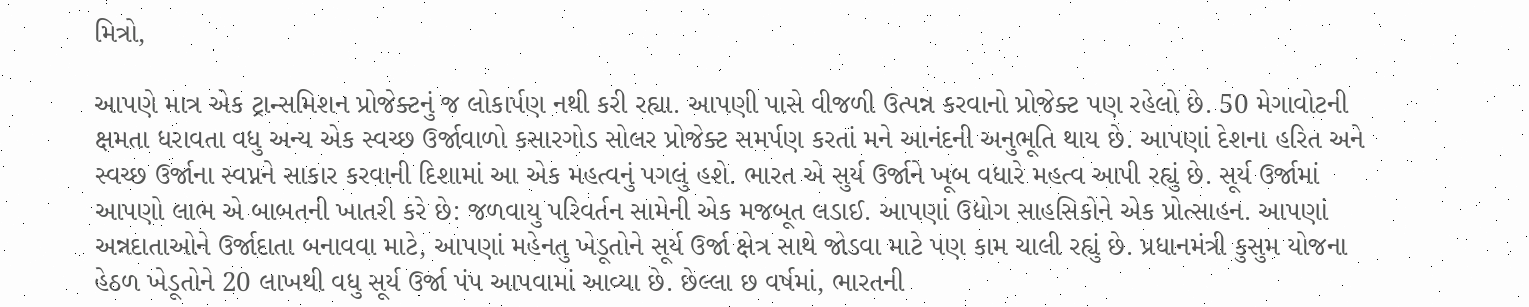મિત્રો,

આપણે માત્ર એક ટ્રાન્સમિશન પ્રોજેક્ટનું જ લોકાર્પણ નથી કરી રહ્યા. આપણી પાસે વીજળી ઉત્પન્ન કરવાનો પ્રોજેક્ટ પણ રહેલો છે. 50 મેગાવોટની ક્ષમતા ધરાવતા વધુ અન્ય એક સ્વચ્છ ઉર્જાવાળો કસારગોડ સોલર પ્રોજેક્ટ સમર્પણ કરતાં મને આનંદની અનુભૂતિ થાય છે. આપણાં દેશના હરિત અને સ્વચ્છ ઉર્જાના સ્વપ્નને સાકાર કરવાની દિશામાં આ એક મહત્વનું પગલું હશે. ભારત એ સુર્ય ઉર્જાને ખૂબ વધારે મહત્વ આપી રહ્યું છે. સૂર્ય ઉર્જામાં આપણો લાભ એ બાબતની ખાતરી કરે છે: જળવાયુ પરિવર્તન સામેની એક મજબૂત લડાઈ. આપણાં ઉદ્યોગ સાહસિકોને એક પ્રોત્સાહન. આપણાં અન્નદાતાઓને ઉર્જાદાતા બનાવવા માટે, આપણાં મહેનતુ ખેડૂતોને સૂર્ય ઉર્જા ક્ષેત્ર સાથે જોડવા માટે પણ કામ ચાલી રહ્યું છે. પ્રધાનમંત્રી કુસુમ યોજના હેઠળ ખેડૂતોને 20 લાખથી વધુ સૂર્ય ઉર્જા પંપ આપવામાં આવ્યા છે. છેલ્લા છ વર્ષમાં, ભારતની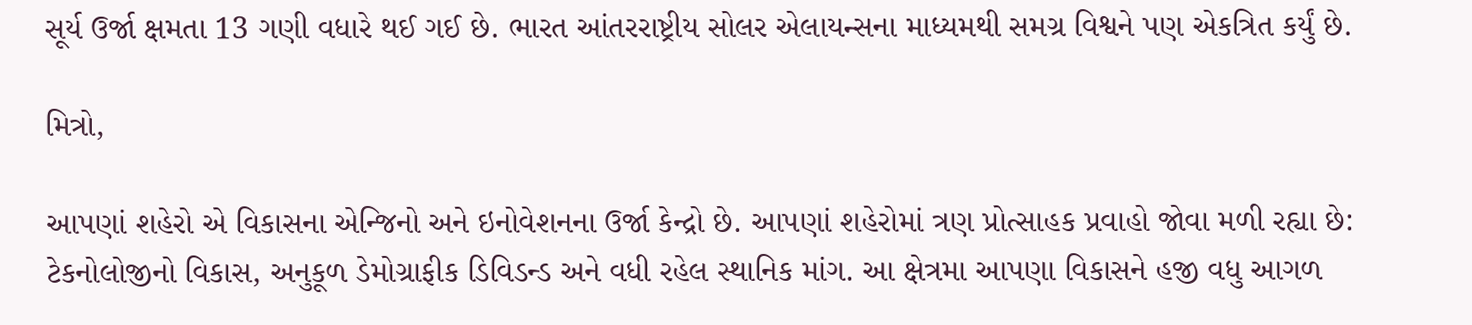સૂર્ય ઉર્જા ક્ષમતા 13 ગણી વધારે થઈ ગઈ છે. ભારત આંતરરાષ્ટ્રીય સોલર એલાયન્સના માધ્યમથી સમગ્ર વિશ્વને પણ એકત્રિત કર્યું છે.

મિત્રો,

આપણાં શહેરો એ વિકાસના એન્જિનો અને ઇનોવેશનના ઉર્જા કેન્દ્રો છે. આપણાં શહેરોમાં ત્રણ પ્રોત્સાહક પ્રવાહો જોવા મળી રહ્યા છે: ટેકનોલોજીનો વિકાસ, અનુકૂળ ડેમોગ્રાફીક ડિવિડન્ડ અને વધી રહેલ સ્થાનિક માંગ. આ ક્ષેત્રમા આપણા વિકાસને હજી વધુ આગળ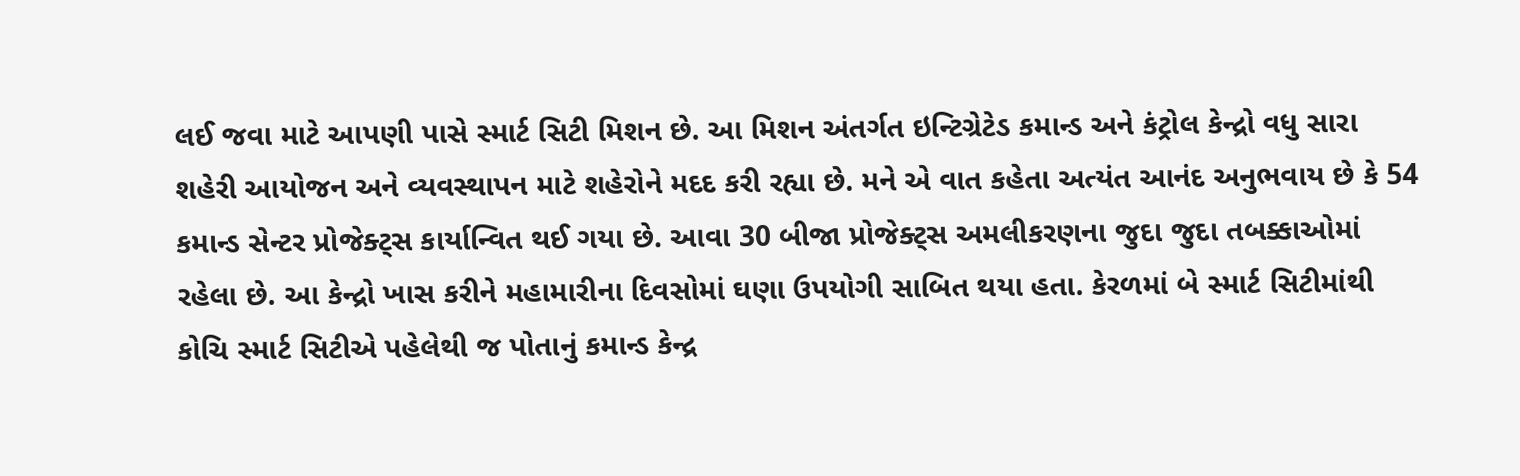લઈ જવા માટે આપણી પાસે સ્માર્ટ સિટી મિશન છે. આ મિશન અંતર્ગત ઇન્ટિગ્રેટેડ કમાન્ડ અને કંટ્રોલ કેન્દ્રો વધુ સારા શહેરી આયોજન અને વ્યવસ્થાપન માટે શહેરોને મદદ કરી રહ્યા છે. મને એ વાત કહેતા અત્યંત આનંદ અનુભવાય છે કે 54 કમાન્ડ સેન્ટર પ્રોજેક્ટ્સ કાર્યાન્વિત થઈ ગયા છે. આવા 30 બીજા પ્રોજેક્ટ્સ અમલીકરણના જુદા જુદા તબક્કાઓમાં રહેલા છે. આ કેન્દ્રો ખાસ કરીને મહામારીના દિવસોમાં ઘણા ઉપયોગી સાબિત થયા હતા. કેરળમાં બે સ્માર્ટ સિટીમાંથી કોચિ સ્માર્ટ સિટીએ પહેલેથી જ પોતાનું કમાન્ડ કેન્દ્ર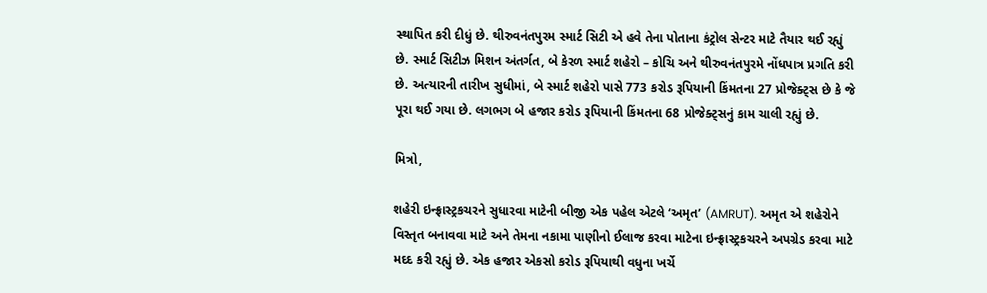સ્થાપિત કરી દીધું છે. થીરુવનંતપુરમ સ્માર્ટ સિટી એ હવે તેના પોતાના કંટ્રોલ સેન્ટર માટે તૈયાર થઈ રહ્યું છે. સ્માર્ટ સિટીઝ મિશન અંતર્ગત, બે કેરળ સ્માર્ટ શહેરો – કોચિ અને થીરુવનંતપુરમે નોંધપાત્ર પ્રગતિ કરી છે. અત્યારની તારીખ સુધીમાં, બે સ્માર્ટ શહેરો પાસે 773 કરોડ રૂપિયાની કિંમતના 27 પ્રોજેક્ટ્સ છે કે જે પૂરા થઈ ગયા છે. લગભગ બે હજાર કરોડ રૂપિયાની કિંમતના 68 પ્રોજેક્ટ્સનું કામ ચાલી રહ્યું છે.

મિત્રો,

શહેરી ઇન્ફ્રાસ્ટ્રકચરને સુધારવા માટેની બીજી એક પહેલ એટલે ‘અમૃત’ (AMRUT). અમૃત એ શહેરોને વિસ્તૃત બનાવવા માટે અને તેમના નકામા પાણીનો ઈલાજ કરવા માટેના ઇન્ફ્રાસ્ટ્રકચરને અપગ્રેડ કરવા માટે મદદ કરી રહ્યું છે. એક હજાર એકસો કરોડ રૂપિયાથી વધુના ખર્ચે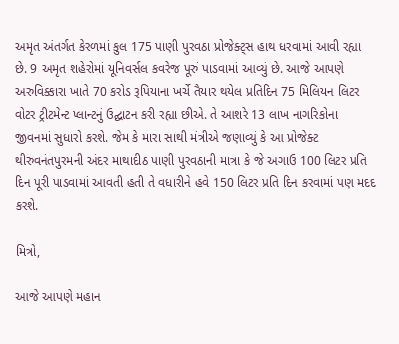અમૃત અંતર્ગત કેરળમાં કુલ 175 પાણી પુરવઠા પ્રોજેક્ટ્સ હાથ ધરવામાં આવી રહ્યા છે. 9 અમૃત શહેરોમાં યૂનિવર્સલ કવરેજ પૂરું પાડવામાં આવ્યું છે. આજે આપણે અરુવિક્કારા ખાતે 70 કરોડ રૂપિયાના ખર્ચે તૈયાર થયેલ પ્રતિદિન 75 મિલિયન લિટર વોટર ટ્રીટમેન્ટ પ્લાન્ટનું ઉદ્ઘાટન કરી રહ્યા છીએ. તે આશરે 13 લાખ નાગરિકોના જીવનમાં સુધારો કરશે. જેમ કે મારા સાથી મંત્રીએ જણાવ્યું કે આ પ્રોજેક્ટ થીરુવનંતપુરમની અંદર માથાદીઠ પાણી પુરવઠાની માત્રા કે જે અગાઉ 100 લિટર પ્રતિ દિન પૂરી પાડવામાં આવતી હતી તે વધારીને હવે 150 લિટર પ્રતિ દિન કરવામાં પણ મદદ કરશે.

મિત્રો,

આજે આપણે મહાન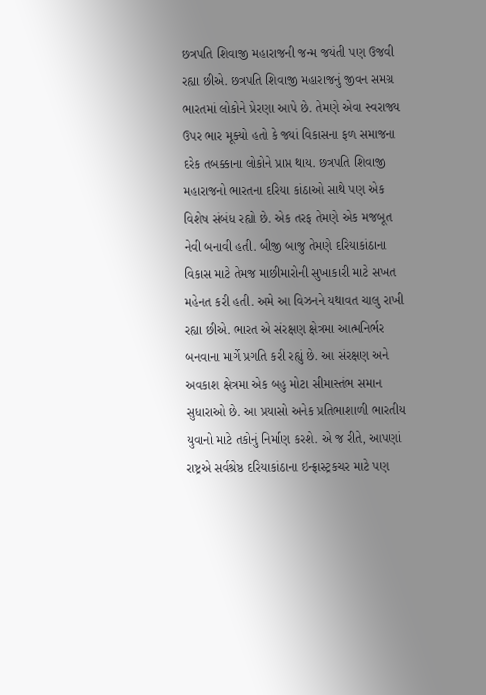છત્રપતિ શિવાજી મહારાજની જન્મ જયંતી પણ ઉજવી રહ્યા છીએ. છત્રપતિ શિવાજી મહારાજનું જીવન સમગ્ર ભારતમાં લોકોને પ્રેરણા આપે છે. તેમણે એવા સ્વરાજ્ય ઉપર ભાર મૂક્યો હતો કે જ્યાં વિકાસના ફળ સમાજના દરેક તબક્કાના લોકોને પ્રાપ્ત થાય. છત્રપતિ શિવાજી મહારાજનો ભારતના દરિયા કાંઠાઓ સાથે પણ એક વિશેષ સંબંધ રહ્યો છે. એક તરફ તેમણે એક મજબૂત નેવી બનાવી હતી. બીજી બાજુ તેમણે દરિયાકાંઠાના વિકાસ માટે તેમજ માછીમારોની સુખાકારી માટે સખત મહેનત કરી હતી. અમે આ વિઝનને યથાવત ચાલુ રાખી રહ્યા છીએ. ભારત એ સંરક્ષણ ક્ષેત્રમા આત્મનિર્ભર બનવાના માર્ગે પ્રગતિ કરી રહ્યું છે. આ સંરક્ષણ અને અવકાશ ક્ષેત્રમા એક બહુ મોટા સીમાસ્તંભ સમાન સુધારાઓ છે. આ પ્રયાસો અનેક પ્રતિભાશાળી ભારતીય યુવાનો માટે તકોનું નિર્માણ કરશે. એ જ રીતે, આપણાં રાષ્ટ્રએ સર્વશ્રેષ્ઠ દરિયાકાંઠાના ઇન્ફ્રાસ્ટ્રકચર માટે પણ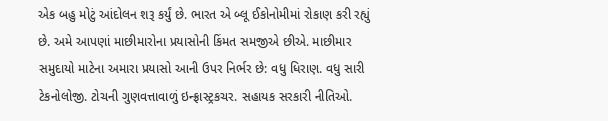એક બહુ મોટું આંદોલન શરૂ કર્યું છે. ભારત એ બ્લૂ ઈકોનોમીમાં રોકાણ કરી રહ્યું છે. અમે આપણાં માછીમારોના પ્રયાસોની કિંમત સમજીએ છીએ. માછીમાર સમુદાયો માટેના અમારા પ્રયાસો આની ઉપર નિર્ભર છે: વધુ ધિરાણ. વધુ સારી ટેકનોલોજી. ટોચની ગુણવત્તાવાળું ઇન્ફ્રાસ્ટ્રકચર. સહાયક સરકારી નીતિઓ.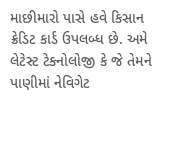માછીમારો પાસે હવે કિસાન ક્રેડિટ કાર્ડ ઉપલબ્ધ છે. અમે લેટેસ્ટ ટેકનોલોજી કે જે તેમને પાણીમાં નેવિગેટ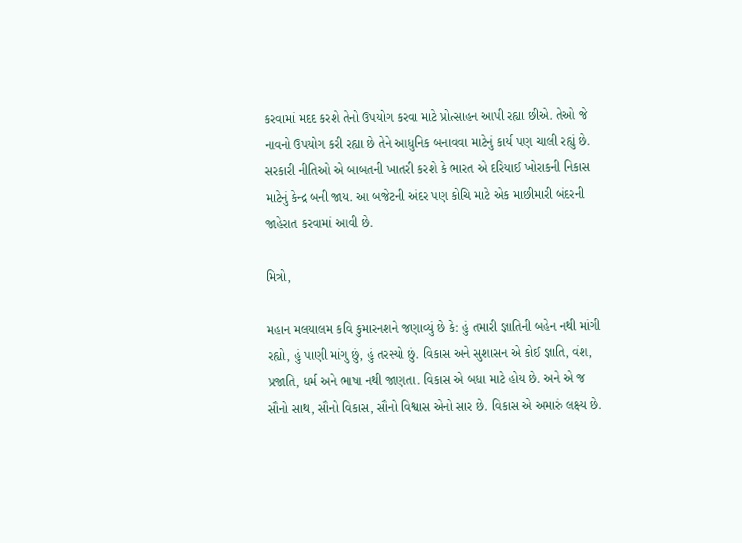કરવામાં મદદ કરશે તેનો ઉપયોગ કરવા માટે પ્રોત્સાહન આપી રહ્યા છીએ. તેઓ જે નાવનો ઉપયોગ કરી રહ્યા છે તેને આધુનિક બનાવવા માટેનું કાર્ય પણ ચાલી રહ્યું છે. સરકારી નીતિઓ એ બાબતની ખાતરી કરશે કે ભારત એ દરિયાઈ ખોરાકની નિકાસ માટેનું કેન્દ્ર બની જાય. આ બજેટની અંદર પણ કોચિ માટે એક માછીમારી બંદરની જાહેરાત કરવામાં આવી છે.

મિત્રો,

મહાન મલયાલમ કવિ કુમારનશને જણાવ્યું છે કે: હું તમારી જ્ઞાતિની બહેન નથી માંગી રહ્યો, હું પાણી માંગુ છું, હું તરસ્યો છું. વિકાસ અને સુશાસન એ કોઈ જ્ઞાતિ, વંશ, પ્રજાતિ, ધર્મ અને ભાષા નથી જાણતા. વિકાસ એ બધા માટે હોય છે. અને એ જ સૌનો સાથ, સૌનો વિકાસ, સૌનો વિશ્વાસ એનો સાર છે. વિકાસ એ અમારું લક્ષ્ય છે.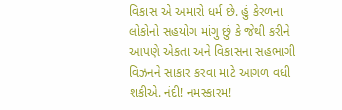વિકાસ એ અમારો ધર્મ છે. હું કેરળના લોકોનો સહયોગ માંગુ છું કે જેથી કરીને આપણે એકતા અને વિકાસના સહભાગી વિઝનને સાકાર કરવા માટે આગળ વધી શકીએ. નંદી! નમસ્કારમ!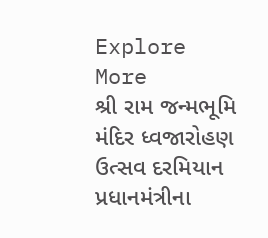Explore More
શ્રી રામ જન્મભૂમિ મંદિર ધ્વજારોહણ ઉત્સવ દરમિયાન પ્રધાનમંત્રીના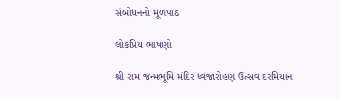સંબોધનનો મૂળપાઠ

લોકપ્રિય ભાષણો

શ્રી રામ જન્મભૂમિ મંદિર ધ્વજારોહણ ઉત્સવ દરમિયાન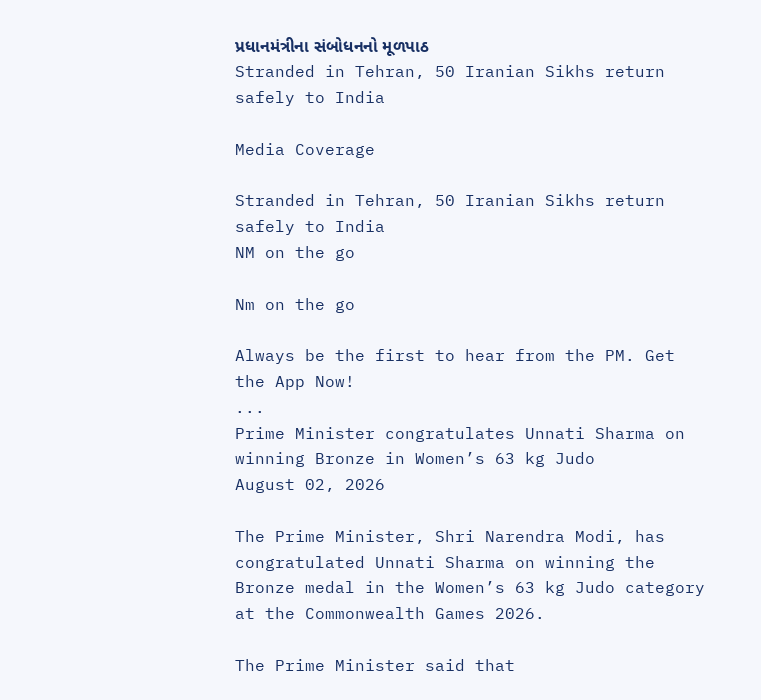પ્રધાનમંત્રીના સંબોધનનો મૂળપાઠ
Stranded in Tehran, 50 Iranian Sikhs return safely to India

Media Coverage

Stranded in Tehran, 50 Iranian Sikhs return safely to India
NM on the go

Nm on the go

Always be the first to hear from the PM. Get the App Now!
...
Prime Minister congratulates Unnati Sharma on winning Bronze in Women’s 63 kg Judo
August 02, 2026

The Prime Minister, Shri Narendra Modi, has congratulated Unnati Sharma on winning the Bronze medal in the Women’s 63 kg Judo category at the Commonwealth Games 2026.

The Prime Minister said that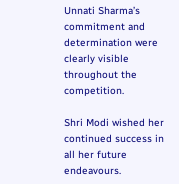Unnati Sharma’s commitment and determination were clearly visible throughout the competition.

Shri Modi wished her continued success in all her future endeavours.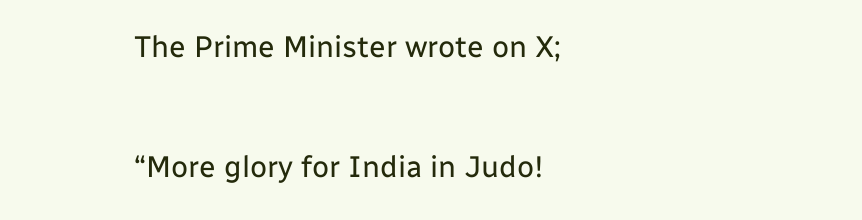The Prime Minister wrote on X;

“More glory for India in Judo!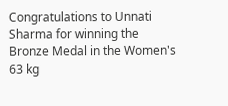Congratulations to Unnati Sharma for winning the Bronze Medal in the Women's 63 kg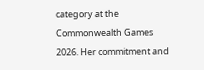category at the Commonwealth Games 2026. Her commitment and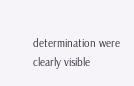determination were clearly visible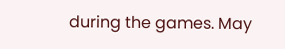during the games. May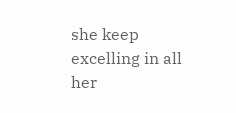she keep excelling in all her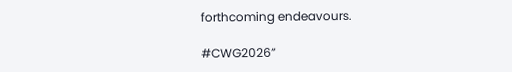forthcoming endeavours.

#CWG2026”